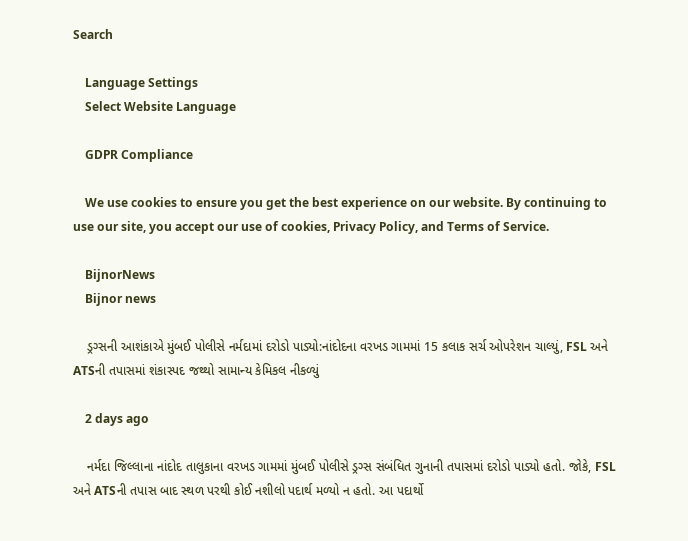Search

    Language Settings
    Select Website Language

    GDPR Compliance

    We use cookies to ensure you get the best experience on our website. By continuing to use our site, you accept our use of cookies, Privacy Policy, and Terms of Service.

    BijnorNews
    Bijnor news

    ડ્રગ્સની આશંકાએ મુંબઈ પોલીસે નર્મદામાં દરોડો પાડ્યો:નાંદોદના વરખડ ગામમાં 15 કલાક સર્ચ ઓપરેશન ચાલ્યું, FSL અને ATSની તપાસમાં શંકાસ્પદ જથ્થો સામાન્ય કેમિકલ નીકળ્યું

    2 days ago

    નર્મદા જિલ્લાના નાંદોદ તાલુકાના વરખડ ગામમાં મુંબઈ પોલીસે ડ્રગ્સ સંબંધિત ગુનાની તપાસમાં દરોડો પાડ્યો હતો. જોકે, FSL અને ATSની તપાસ બાદ સ્થળ પરથી કોઈ નશીલો પદાર્થ મળ્યો ન હતો. આ પદાર્થો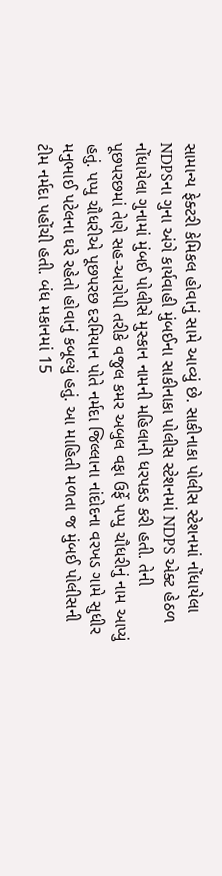સામાન્ય ફેક્ટરી કેમિકલ હોવાનું સામે આવ્યું છે. સાકીનાકા પોલીસ સ્ટેશનમાં નોંધાયેલા NDPSના ગુના અંગે કાર્યવાહી મુંબઈના સાકીનાકા પોલીસ સ્ટેશનમાં NDPS એક્ટ હેઠળ નોંધાયેલા ગુનામાં મુંબઈ પોલીસે મુસ્કાન નામની મહિલાની ધરપકડ કરી હતી. તેની પૂછપરછમાં તેણે સહ-આરોપી તરીકે વજુલ કમર અબુલ વફા ઉર્ફે પપ્પુ ચૌધરીનું નામ આપ્યું હતું. પપ્પુ ચૌધરીએ પૂછપરછ દરમિયાન પોતે નર્મદા જિલ્લાના નાંદોદના વરખડ ગામે સુધીર મનુભાઈ પટેલના ઘરે રહેતો હોવાનું કબૂલ્યું હતું. આ માહિતી મળતા જ મુંબઈ પોલીસની ટીમ નર્મદા પહોંચી હતી. બંધ મકાનમાં 15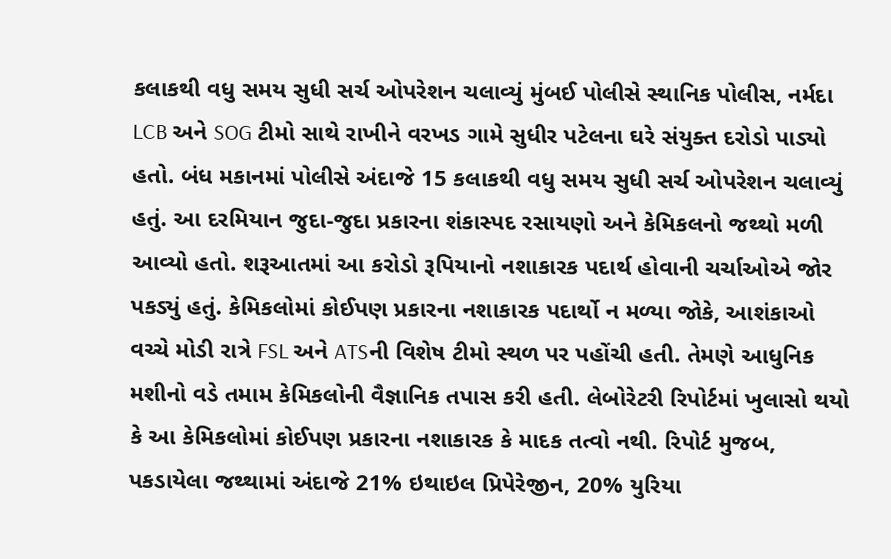કલાકથી વધુ સમય સુધી સર્ચ ઓપરેશન ચલાવ્યું મુંબઈ પોલીસે સ્થાનિક પોલીસ, નર્મદા LCB અને SOG ટીમો સાથે રાખીને વરખડ ગામે સુધીર પટેલના ઘરે સંયુક્ત દરોડો પાડ્યો હતો. બંધ મકાનમાં પોલીસે અંદાજે 15 કલાકથી વધુ સમય સુધી સર્ચ ઓપરેશન ચલાવ્યું હતું. આ દરમિયાન જુદા-જુદા પ્રકારના શંકાસ્પદ રસાયણો અને કેમિકલનો જથ્થો મળી આવ્યો હતો. શરૂઆતમાં આ કરોડો રૂપિયાનો નશાકારક પદાર્થ હોવાની ચર્ચાઓએ જોર પકડ્યું હતું. કેમિકલોમાં કોઈપણ પ્રકારના નશાકારક પદાર્થો ન મળ્યા જોકે, આશંકાઓ વચ્ચે મોડી રાત્રે FSL અને ATSની વિશેષ ટીમો સ્થળ પર પહોંચી હતી. તેમણે આધુનિક મશીનો વડે તમામ કેમિકલોની વૈજ્ઞાનિક તપાસ કરી હતી. લેબોરેટરી રિપોર્ટમાં ખુલાસો થયો કે આ કેમિકલોમાં કોઈપણ પ્રકારના નશાકારક કે માદક તત્વો નથી. રિપોર્ટ મુજબ, પકડાયેલા જથ્થામાં અંદાજે 21% ઇથાઇલ પ્રિપેરેજીન, 20% યુરિયા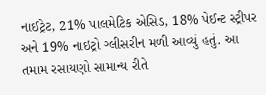નાઈટ્રેટ, 21% પાલમેટિક એસિડ, 18% પેઈન્ટ સ્ટ્રીપર અને 19% નાઇટ્રો ગ્લીસરીન મળી આવ્યું હતું. આ તમામ રસાયણો સામાન્ય રીતે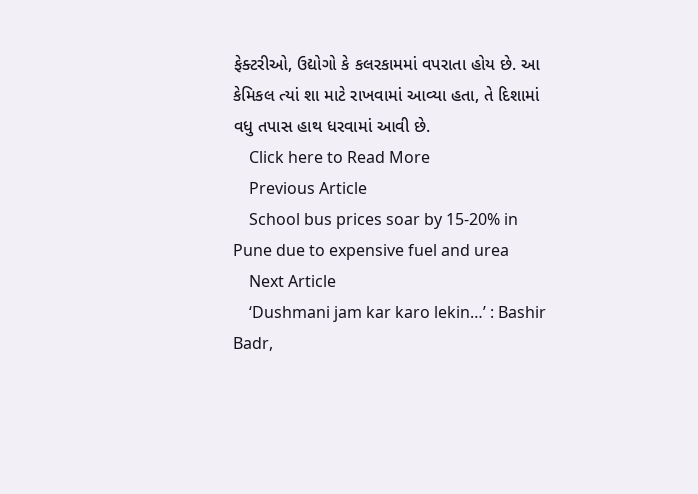ફેક્ટરીઓ, ઉદ્યોગો કે કલરકામમાં વપરાતા હોય છે. આ કેમિકલ ત્યાં શા માટે રાખવામાં આવ્યા હતા, તે દિશામાં વધુ તપાસ હાથ ધરવામાં આવી છે.
    Click here to Read More
    Previous Article
    School bus prices soar by 15-20% in Pune due to expensive fuel and urea
    Next Article
    ‘Dushmani jam kar karo lekin…’ : Bashir Badr,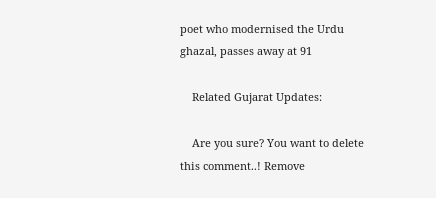poet who modernised the Urdu ghazal, passes away at 91

    Related Gujarat Updates:

    Are you sure? You want to delete this comment..! Remove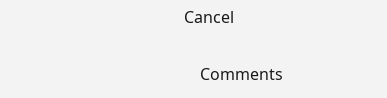Cancel

    Comments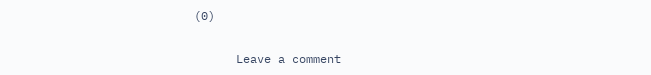(0)

      Leave a comment